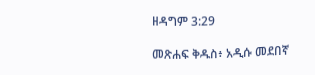ዘዳግም 3:29

መጽሐፍ ቅዱስ፥ አዲሱ መደበኛ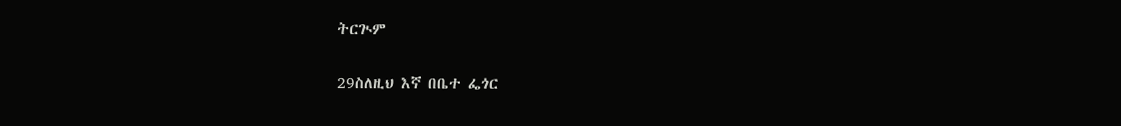ትርጒም

29ስለዚህ እኛ በቤተ ፌጎር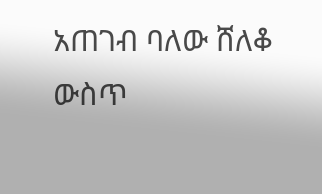አጠገብ ባለው ሸለቆ ውስጥ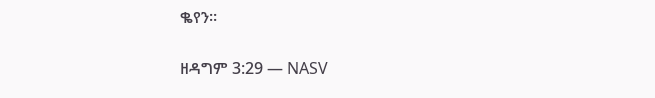ቈየን።

ዘዳግም 3:29 — NASV